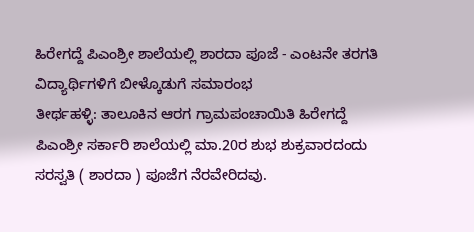ಹಿರೇಗದ್ದೆ ಪಿಎಂಶ್ರೀ ಶಾಲೆಯಲ್ಲಿ ಶಾರದಾ ಪೂಜೆ - ಎಂಟನೇ ತರಗತಿ ವಿದ್ಯಾರ್ಥಿಗಳಿಗೆ ಬೀಳ್ಕೊಡುಗೆ ಸಮಾರಂಭ
ತೀರ್ಥಹಳ್ಳಿ: ತಾಲೂಕಿನ ಆರಗ ಗ್ರಾಮಪಂಚಾಯಿತಿ ಹಿರೇಗದ್ದೆ ಪಿಎಂಶ್ರೀ ಸರ್ಕಾರಿ ಶಾಲೆಯಲ್ಲಿ ಮಾ.20ರ ಶುಭ ಶುಕ್ರವಾರದಂದು ಸರಸ್ವತಿ ( ಶಾರದಾ ) ಪೂಜೆಗ ನೆರವೇರಿದವು.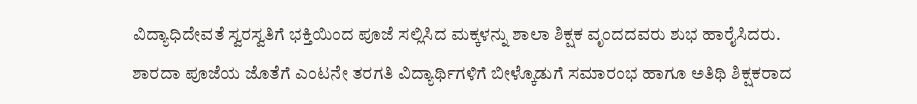ವಿದ್ಯಾಧಿದೇವತೆ ಸ್ವರಸ್ವತಿಗೆ ಭಕ್ತಿಯಿಂದ ಪೂಜೆ ಸಲ್ಲಿಸಿದ ಮಕ್ಕಳನ್ನು ಶಾಲಾ ಶಿಕ್ಷಕ ವೃಂದದವರು ಶುಭ ಹಾರೈಸಿದರು.
ಶಾರದಾ ಪೂಜೆಯ ಜೊತೆಗೆ ಎಂಟನೇ ತರಗತಿ ವಿದ್ಯಾರ್ಥಿಗಳಿಗೆ ಬೀಳ್ಕೊಡುಗೆ ಸಮಾರಂಭ ಹಾಗೂ ಅತಿಥಿ ಶಿಕ್ಷಕರಾದ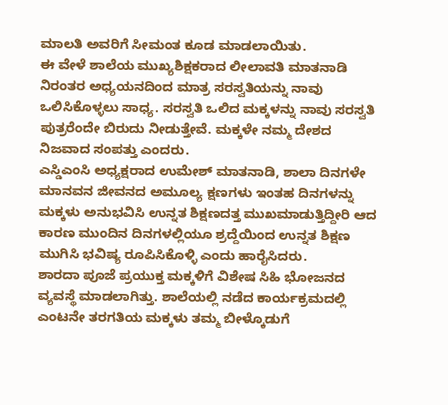ಮಾಲತಿ ಅವರಿಗೆ ಸೀಮಂತ ಕೂಡ ಮಾಡಲಾಯಿತು.
ಈ ವೇಳೆ ಶಾಲೆಯ ಮುಖ್ಯಶಿಕ್ಷಕರಾದ ಲೀಲಾವತಿ ಮಾತನಾಡಿ ನಿರಂತರ ಅಧ್ಯಯನದಿಂದ ಮಾತ್ರ ಸರಸ್ವತಿಯನ್ನು ನಾವು ಒಲಿಸಿಕೊಳ್ಳಲು ಸಾಧ್ಯ. ಸರಸ್ವತಿ ಒಲಿದ ಮಕ್ಕಳನ್ನು ನಾವು ಸರಸ್ವತಿ ಪುತ್ರರೆಂದೇ ಬಿರುದು ನೀಡುತ್ತೇವೆ. ಮಕ್ಕಳೇ ನಮ್ಮ ದೇಶದ ನಿಜವಾದ ಸಂಪತ್ತು ಎಂದರು.
ಎಸ್ಡಿಎಂಸಿ ಅಧ್ಯಕ್ಷರಾದ ಉಮೇಶ್ ಮಾತನಾಡಿ, ಶಾಲಾ ದಿನಗಳೇ ಮಾನವನ ಜೀವನದ ಅಮೂಲ್ಯ ಕ್ಷಣಗಳು ಇಂತಹ ದಿನಗಳನ್ನು ಮಕ್ಕಳು ಅನುಭವಿಸಿ ಉನ್ನತ ಶಿಕ್ಷಣದತ್ತ ಮುಖಮಾಡುತ್ತಿದ್ದೀರಿ ಆದ ಕಾರಣ ಮುಂದಿನ ದಿನಗಳಲ್ಲಿಯೂ ಶ್ರದ್ದೆಯಿಂದ ಉನ್ನತ ಶಿಕ್ಷಣ ಮುಗಿಸಿ ಭವಿಷ್ಯ ರೂಪಿಸಿಕೊಳ್ಳಿ ಎಂದು ಹಾರೈಸಿದರು.
ಶಾರದಾ ಪೂಜೆ ಪ್ರಯುಕ್ತ ಮಕ್ಕಳಿಗೆ ವಿಶೇಷ ಸಿಹಿ ಭೋಜನದ ವ್ಯವಸ್ಥೆ ಮಾಡಲಾಗಿತ್ತು. ಶಾಲೆಯಲ್ಲಿ ನಡೆದ ಕಾರ್ಯಕ್ರಮದಲ್ಲಿ ಎಂಟನೇ ತರಗತಿಯ ಮಕ್ಕಳು ತಮ್ಮ ಬೀಳ್ಕೊಡುಗೆ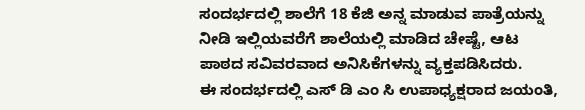ಸಂದರ್ಭದಲ್ಲಿ ಶಾಲೆಗೆ 18 ಕೆಜಿ ಅನ್ನ ಮಾಡುವ ಪಾತ್ರೆಯನ್ನು ನೀಡಿ ಇಲ್ಲಿಯವರೆಗೆ ಶಾಲೆಯಲ್ಲಿ ಮಾಡಿದ ಚೇಷ್ಟೆ, ಆಟ ಪಾಠದ ಸವಿವರವಾದ ಅನಿಸಿಕೆಗಳನ್ನು ವ್ಯಕ್ತಪಡಿಸಿದರು.
ಈ ಸಂದರ್ಭದಲ್ಲಿ ಎಸ್ ಡಿ ಎಂ ಸಿ ಉಪಾಧ್ಯಕ್ಷರಾದ ಜಯಂತಿ,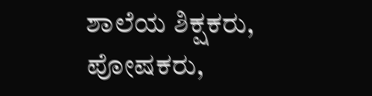ಶಾಲೆಯ ಶಿಕ್ಷಕರು, ಪೋಷಕರು,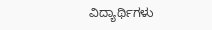ವಿದ್ಯಾರ್ಥಿಗಳು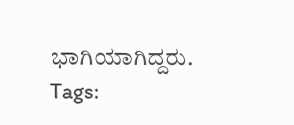ಭಾಗಿಯಾಗಿದ್ದರು.
Tags: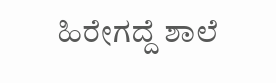ಹಿರೇಗದ್ದೆ ಶಾಲೆ